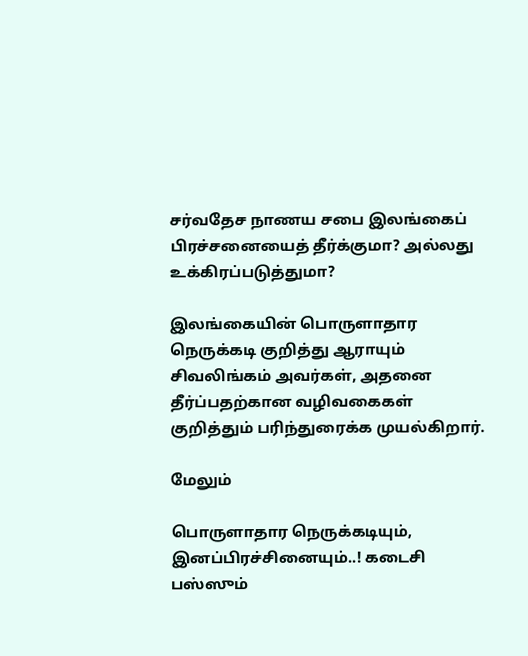சர்வதேச நாணய சபை இலங்கைப் பிரச்சனையைத் தீர்க்குமா? அல்லது உக்கிரப்படுத்துமா?

இலங்கையின் பொருளாதார நெருக்கடி குறித்து ஆராயும் சிவலிங்கம் அவர்கள், அதனை தீர்ப்பதற்கான வழிவகைகள் குறித்தும் பரிந்துரைக்க முயல்கிறார்.

மேலும்

பொருளாதார நெருக்கடியும், இனப்பிரச்சினையும்..! கடைசி பஸ்ஸும்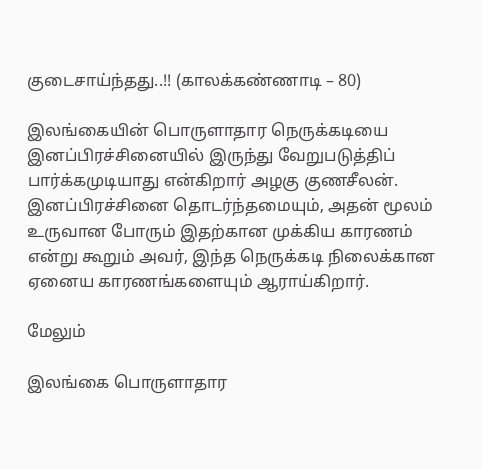குடைசாய்ந்தது..!! (காலக்கண்ணாடி – 80)

இலங்கையின் பொருளாதார நெருக்கடியை இனப்பிரச்சினையில் இருந்து வேறுபடுத்திப் பார்க்கமுடியாது என்கிறார் அழகு குணசீலன். இனப்பிரச்சினை தொடர்ந்தமையும், அதன் மூலம் உருவான போரும் இதற்கான முக்கிய காரணம் என்று கூறும் அவர், இந்த நெருக்கடி நிலைக்கான ஏனைய காரணங்களையும் ஆராய்கிறார்.

மேலும்

இலங்கை பொருளாதார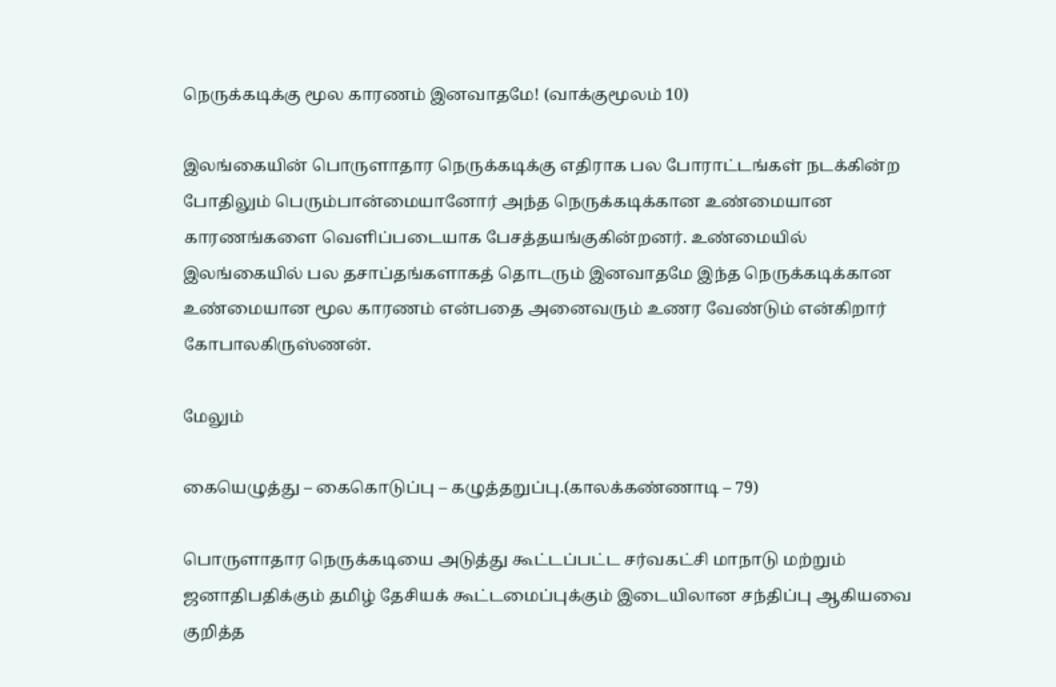நெருக்கடிக்கு மூல காரணம் இனவாதமே! (வாக்குமூலம் 10)

இலங்கையின் பொருளாதார நெருக்கடிக்கு எதிராக பல போராட்டங்கள் நடக்கின்ற போதிலும் பெரும்பான்மையானோர் அந்த நெருக்கடிக்கான உண்மையான காரணங்களை வெளிப்படையாக பேசத்தயங்குகின்றனர். உண்மையில் இலங்கையில் பல தசாப்தங்களாகத் தொடரும் இனவாதமே இந்த நெருக்கடிக்கான உண்மையான மூல காரணம் என்பதை அனைவரும் உணர வேண்டும் என்கிறார் கோபாலகிருஸ்ணன்.

மேலும்

கையெழுத்து – கைகொடுப்பு – கழுத்தறுப்பு.(காலக்கண்ணாடி – 79)

பொருளாதார நெருக்கடியை அடுத்து கூட்டப்பட்ட சர்வகட்சி மாநாடு மற்றும் ஜனாதிபதிக்கும் தமிழ் தேசியக் கூட்டமைப்புக்கும் இடையிலான சந்திப்பு ஆகியவை குறித்த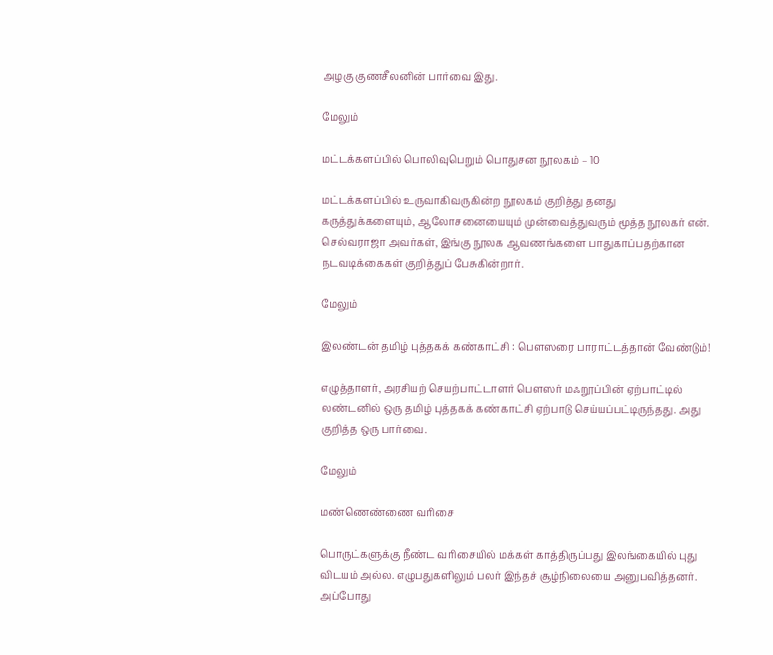அழகு குணசீலனின் பார்வை இது.

மேலும்

மட்டக்களப்பில் பொலிவுபெறும் பொதுசன நூலகம் – 10

மட்டக்களப்பில் உருவாகிவருகின்ற நூலகம் குறித்து தனது கருத்துக்களையும், ஆலோசனையையும் முன்வைத்துவரும் மூத்த நூலகர் என். செல்வராஜா அவர்கள், இங்கு நூலக ஆவணங்களை பாதுகாப்பதற்கான நடவடிக்கைகள் குறித்துப் பேசுகின்றார்.

மேலும்

இலண்டன் தமிழ் புத்தகக் கண்காட்சி : பௌஸரை பாராட்டத்தான் வேண்டும்!

எழுத்தாளர், அரசியற் செயற்பாட்டாளர் பௌஸர் மஃறூப்பின் ஏற்பாட்டில் லண்டனில் ஒரு தமிழ் புத்தகக் கண்காட்சி ஏற்பாடு செய்யப்பட்டிருந்தது. அது குறித்த ஒரு பார்வை.

மேலும்

மண்ணெண்ணை வரிசை

பொருட்களுக்கு நீண்ட வரிசையில் மக்கள் காத்திருப்பது இலங்கையில் புது விடயம் அல்ல. எழுபதுகளிலும் பலர் இந்தச் சூழ்நிலையை அனுபவித்தனர். அப்போது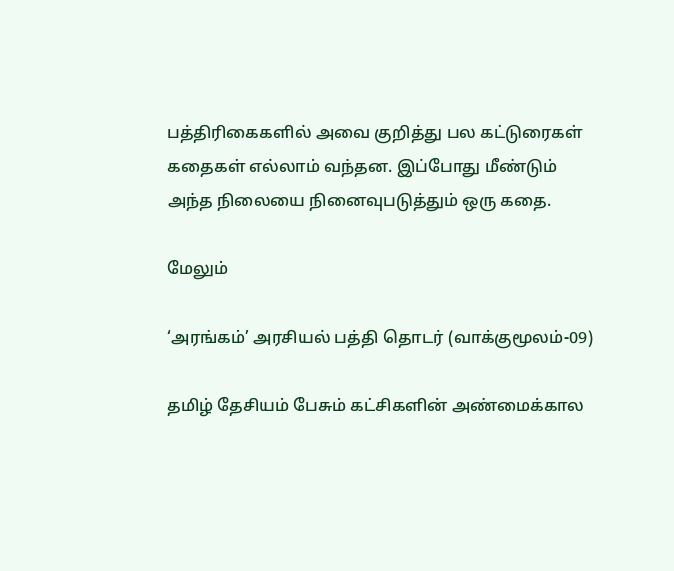பத்திரிகைகளில் அவை குறித்து பல கட்டுரைகள் கதைகள் எல்லாம் வந்தன. இப்போது மீண்டும் அந்த நிலையை நினைவுபடுத்தும் ஒரு கதை.

மேலும்

‘அரங்கம்’ அரசியல் பத்தி தொடர் (வாக்குமூலம்-09)

தமிழ் தேசியம் பேசும் கட்சிகளின் அண்மைக்கால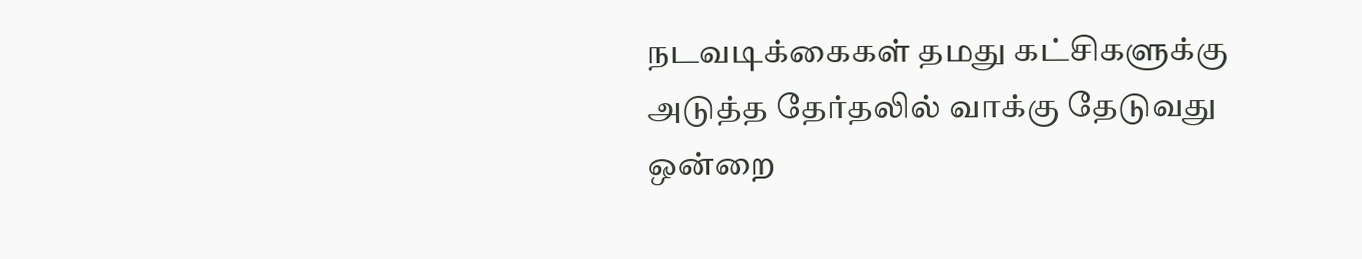நடவடிக்கைகள் தமது கட்சிகளுக்கு அடுத்த தேர்தலில் வாக்கு தேடுவது ஒன்றை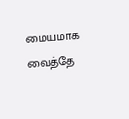மையமாக வைத்தே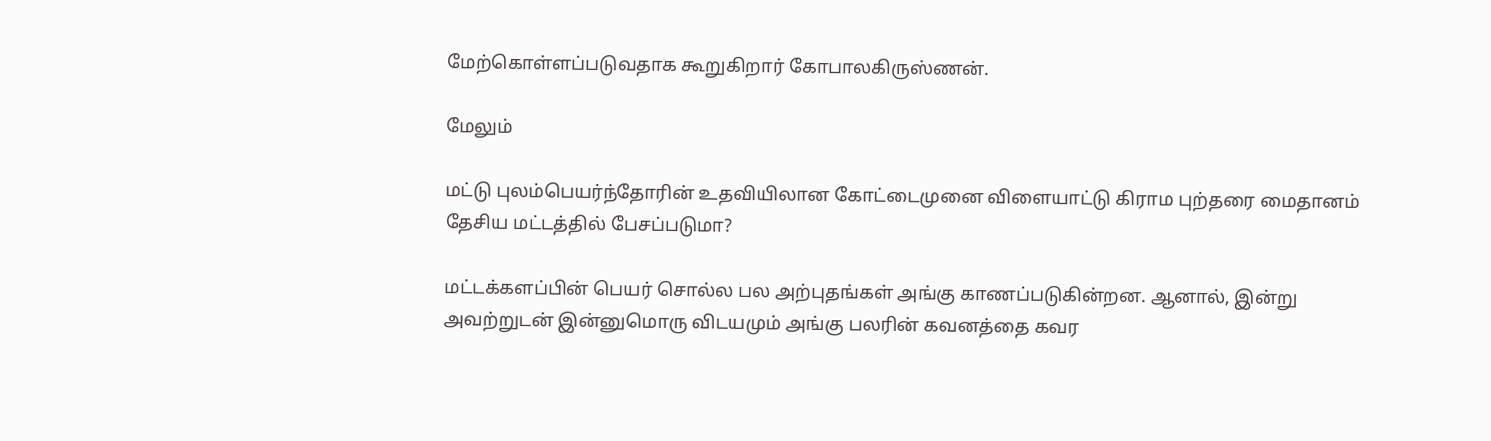மேற்கொள்ளப்படுவதாக கூறுகிறார் கோபாலகிருஸ்ணன்.

மேலும்

மட்டு புலம்பெயர்ந்தோரின் உதவியிலான கோட்டைமுனை விளையாட்டு கிராம புற்தரை மைதானம் தேசிய மட்டத்தில் பேசப்படுமா?

மட்டக்களப்பின் பெயர் சொல்ல பல அற்புதங்கள் அங்கு காணப்படுகின்றன. ஆனால், இன்று அவற்றுடன் இன்னுமொரு விடயமும் அங்கு பலரின் கவனத்தை கவர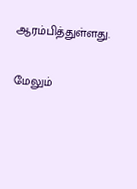ஆரம்பித்துள்ளது.

மேலும்